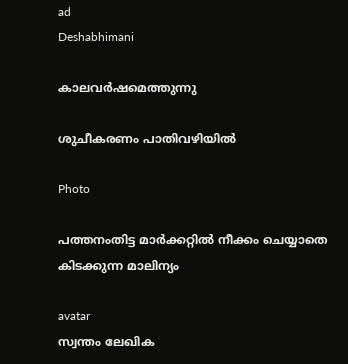ad
Deshabhimani

കാലവർഷമെത്തുന്നു

ശുചീകരണം പാതിവഴിയിൽ

Photo

പത്തനംതിട്ട മാർക്കറ്റിൽ നീക്കം ചെയ്യാതെ കിടക്കുന്ന മാലിന്യം

avatar
സ്വന്തം ലേഖിക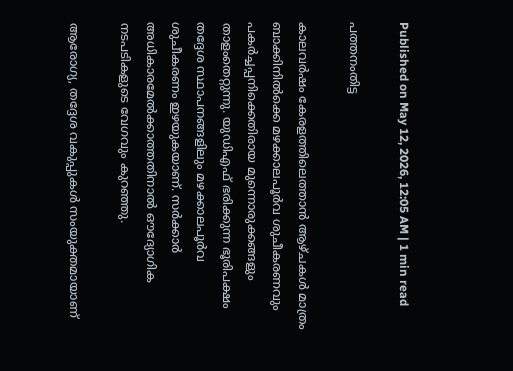Published on May 12, 2026, 12:05 AM | 1 min read

പത്തനംതിട്ട

കാലവർഷം കേരളത്തിലെത്താൻ ആഴ്ചകൾ മാത്രം ബാക്കിനിൽക്കെ മഴക്കാലപൂർവ ശുചീകരണവും പകർച്ചപ്പനിക്കെതിരായ മുന്നൊരുക്കങ്ങളും താളംതെറ്റുന്നു. യുഡിഎഫ്‌ ഭരിക്കുന്ന ഭൂരിപക്ഷം തദ്ദേശ സ്ഥാപനങ്ങളിലും മഴക്കാലപൂർവ ശുചീകരണം ഇഴയുകയാണ്‌. സർക്കാർ അധികാരമേൽക്കാത്തതിനാൽ ഒ‍ൗദ്യോഗിക നടപടികളുടെ വേഗവും കുറഞ്ഞു.

ആരോഗ്യ, തദ്ദേശ വകുപ്പുകൾ സംയുക്തമായാണ്‌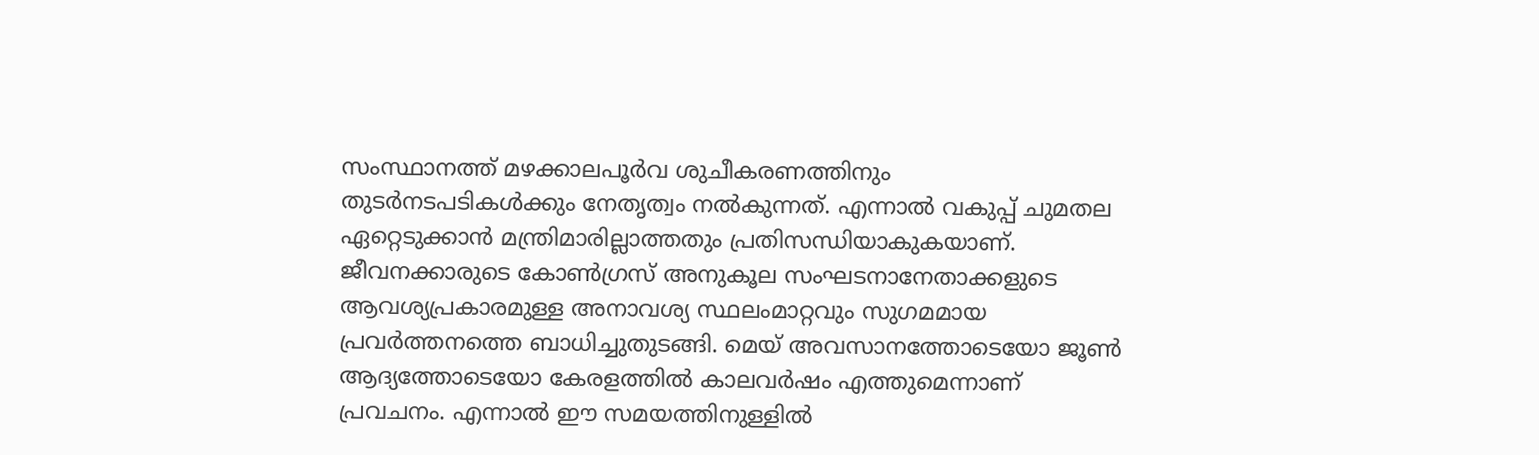സംസ്ഥാനത്ത്‌ മഴക്കാലപൂർവ ശുചീകരണത്തിനും തുടർനടപടികൾക്കും നേതൃത്വം നൽകുന്നത്‌. എന്നാൽ വകുപ്പ്‌ ചുമതല ഏറ്റെടുക്കാൻ മന്ത്രിമാരില്ലാത്തതും പ്രതിസന്ധിയാകുകയാണ്‌. ജീവനക്കാരുടെ കോൺഗ്രസ്‌ അനുകൂല സംഘടനാനേതാക്കളുടെ ആവശ്യപ്രകാരമുള്ള അനാവശ്യ സ്ഥലംമാറ്റവും സുഗമമായ പ്രവർത്തനത്തെ ബാധിച്ചുതുടങ്ങി. മെയ്‌ അവസാനത്തോടെയോ ജൂൺ ആദ്യത്തോടെയോ കേരളത്തിൽ കാലവർഷം എത്തുമെന്നാണ്‌ പ്രവചനം. എന്നാൽ ഇ‍ൗ സമയത്തിനുള്ളിൽ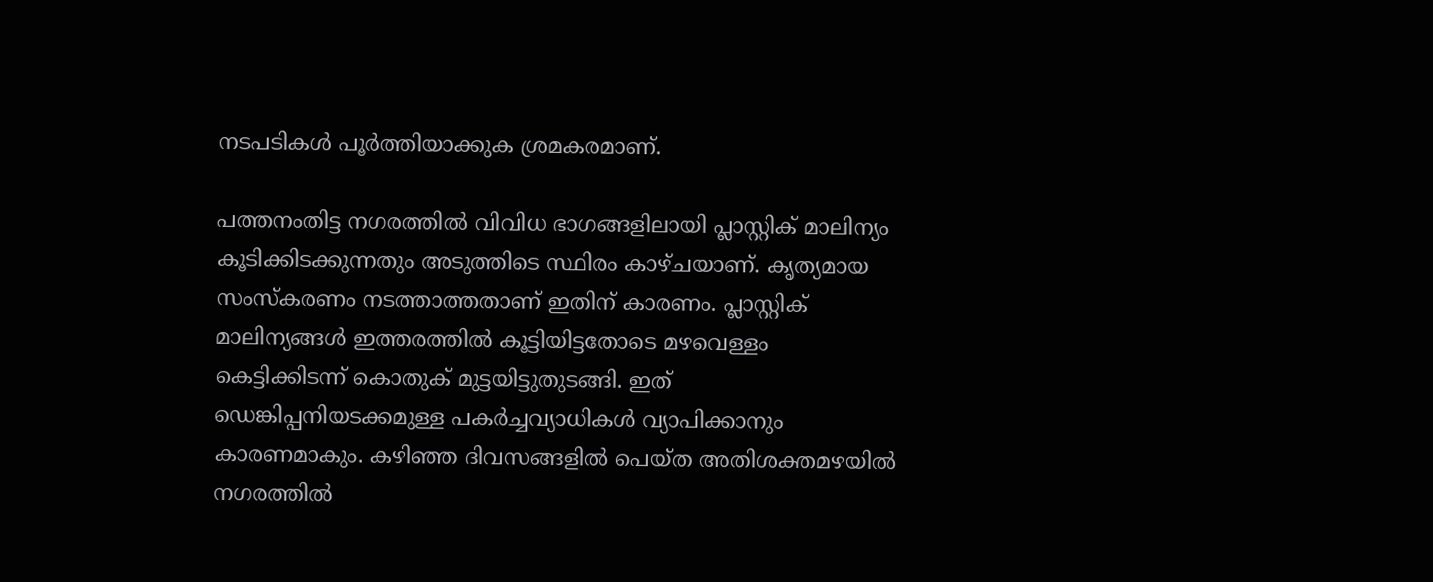നടപടികൾ പൂർത്തിയാക്കുക ശ്രമകരമാണ്‌.

പത്തനംതിട്ട നഗരത്തിൽ വിവിധ ഭാഗങ്ങളിലായി പ്ലാസ്റ്റിക്‌ മാലിന്യം കൂടിക്കിടക്കുന്നതും അടുത്തിടെ സ്ഥിരം കാഴ്ചയാണ്‌. കൃത്യമായ സംസ്കരണം നടത്താത്തതാണ്‌ ഇതിന്‌ കാരണം. പ്ലാസ്റ്റിക്‌ മാലിന്യങ്ങൾ ഇത്തരത്തിൽ കൂട്ടിയിട്ടതോടെ മഴവെള്ളം കെട്ടിക്കിടന്ന്‌ കൊതുക്‌ മുട്ടയിട്ടുതുടങ്ങി. ഇത് ഡെങ്കിപ്പനിയടക്കമുള്ള പകർച്ചവ്യാധികൾ വ്യാപിക്കാനും കാരണമാകും. കഴിഞ്ഞ ദിവസങ്ങളിൽ പെയ്ത അതിശക്തമഴയിൽ നഗരത്തിൽ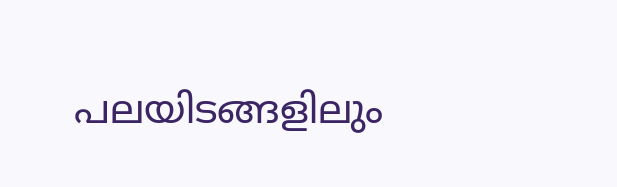പലയിടങ്ങളിലും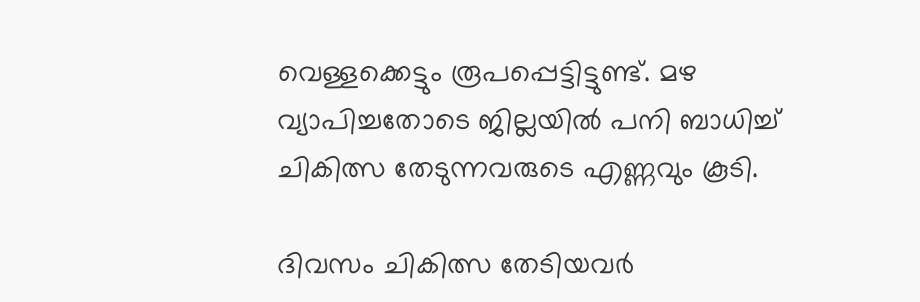വെള്ളക്കെട്ടും രൂപപ്പെട്ടിട്ടുണ്ട്‌. മഴ വ്യാപിച്ചതോടെ ജില്ലയിൽ പനി ബാധിച്ച്‌ ചികിത്സ തേടുന്നവരുടെ എണ്ണവും കൂടി.

ദിവസം ചികിത്സ തേടിയവർ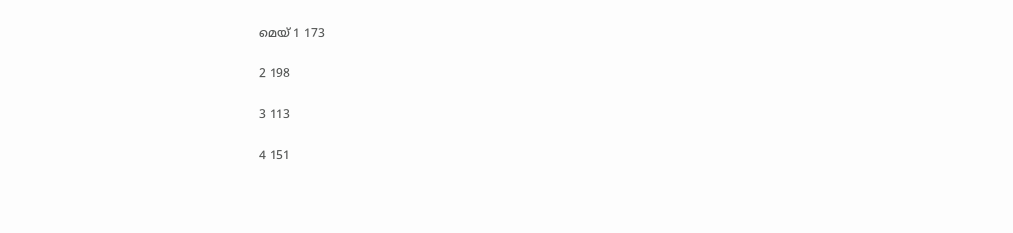മെയ്‌ 1 173

2 198

3 113

4 151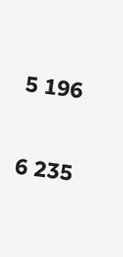5 196

6 235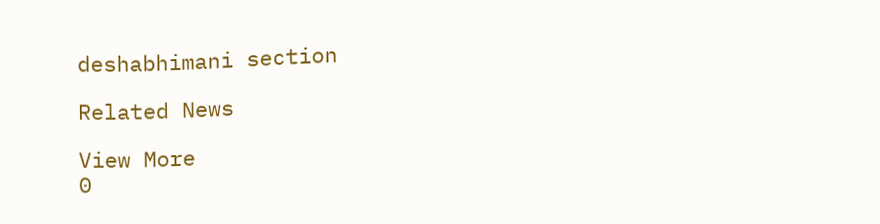deshabhimani section

Related News

View More
0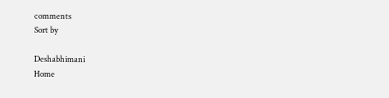comments
Sort by

Deshabhimani
Home